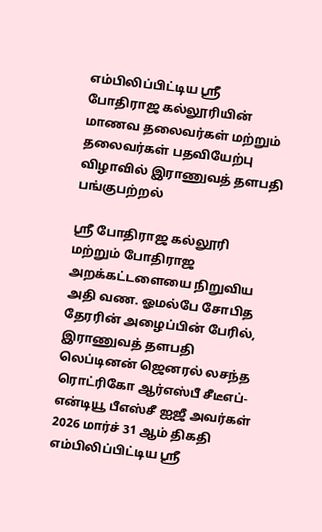எம்பிலிப்பிட்டிய ஸ்ரீ போதிராஜ கல்லூரியின் மாணவ தலைவர்கள் மற்றும் தலைவர்கள் பதவியேற்பு விழாவில் இராணுவத் தளபதி பங்குபற்றல்

ஸ்ரீ போதிராஜ கல்லூரி மற்றும் போதிராஜ அறக்கட்டளையை நிறுவிய அதி வண. ஓமல்பே சோபித தேரரின் அழைப்பின் பேரில், இராணுவத் தளபதி லெப்டினன் ஜெனரல் லசந்த ரொட்ரிகோ ஆர்எஸ்பீ சீடீஎப்-என்டியூ பீஎஸ்சீ ஐஜீ அவர்கள் 2026 மார்ச் 31 ஆம் திகதி எம்பிலிப்பிட்டிய ஸ்ரீ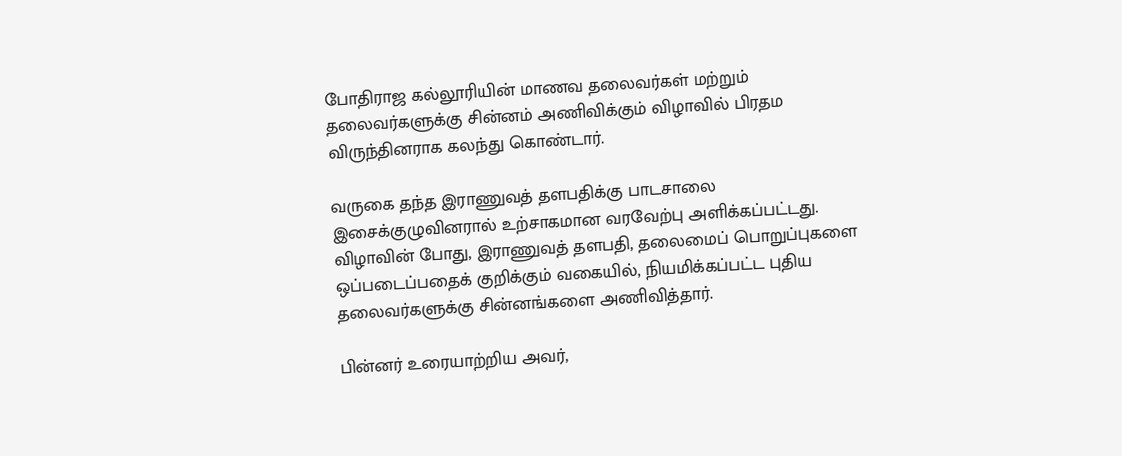போதிராஜ கல்லூரியின் மாணவ தலைவர்கள் மற்றும் தலைவர்களுக்கு சின்னம் அணிவிக்கும் விழாவில் பிரதம விருந்தினராக கலந்து கொண்டார்.

வருகை தந்த இராணுவத் தளபதிக்கு பாடசாலை இசைக்குழுவினரால் உற்சாகமான வரவேற்பு அளிக்கப்பட்டது. விழாவின் போது, இராணுவத் தளபதி, தலைமைப் பொறுப்புகளை ஒப்படைப்பதைக் குறிக்கும் வகையில், நியமிக்கப்பட்ட புதிய தலைவர்களுக்கு சின்னங்களை அணிவித்தார்.

பின்னர் உரையாற்றிய அவர்,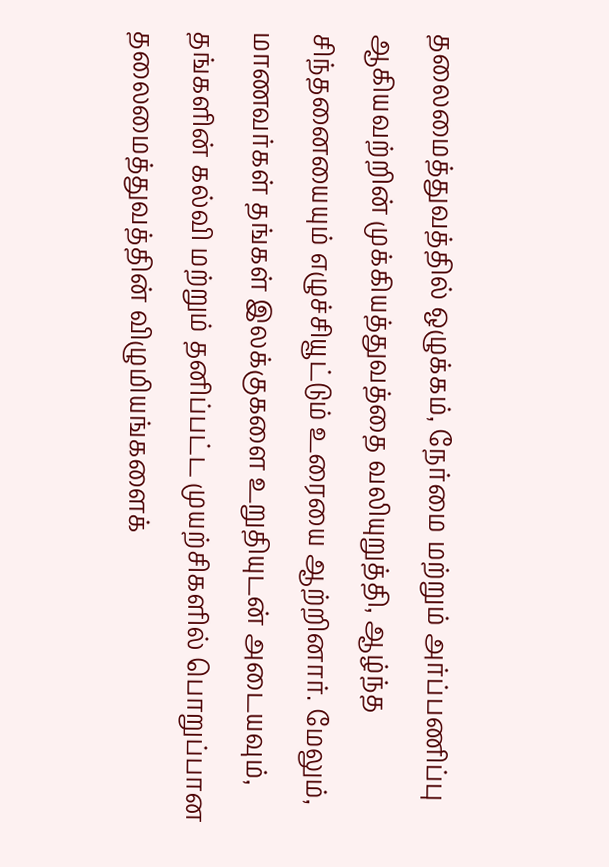தலைமைத்துவத்தில் ஒழுக்கம், நேர்மை மற்றும் அர்ப்பணிப்பு ஆகியவற்றின் முக்கியத்துவத்தை வலியுறுத்தி, ஆழ்ந்த சிந்தனையையும் எழுச்சியூட்டும் உரையை ஆற்றினார். மேலும், மாணவர்கள் தங்கள் இலக்குகளை உறுதியுடன் அடையவும், தங்களின் கல்வி மற்றும் தனிப்பட்ட முயற்சிகளில் பொறுப்பான தலைமைத்துவத்தின் விழுமியங்களைக்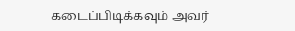கடைப்பிடிக்கவும் அவர்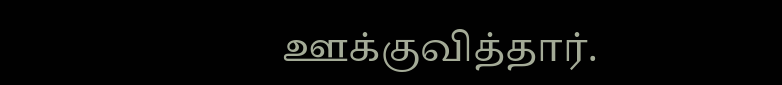ஊக்குவித்தார்.